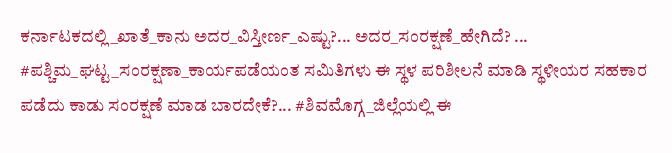ಕರ್ನಾಟಕದಲ್ಲಿ_ಖಾತೆ_ಕಾನು ಅದರ_ವಿಸ್ತೀರ್ಣ_ಎಷ್ಟು?... ಅದರ_ಸಂರಕ್ಷಣೆ_ಹೇಗಿದೆ? ... #ಪಶ್ಚಿಮ_ಘಟ್ಟ_ಸಂರಕ್ಷಣಾ_ಕಾರ್ಯಪಡೆಯಂತ ಸಮಿತಿಗಳು ಈ ಸ್ಥಳ ಪರಿಶೀಲನೆ ಮಾಡಿ ಸ್ಥಳೀಯರ ಸಹಕಾರ ಪಡೆದು ಕಾಡು ಸಂರಕ್ಷಣೆ ಮಾಡ ಬಾರದೇಕೆ?... #ಶಿವಮೊಗ್ಗ_ಜಿಲ್ಲೆಯಲ್ಲಿ ಈ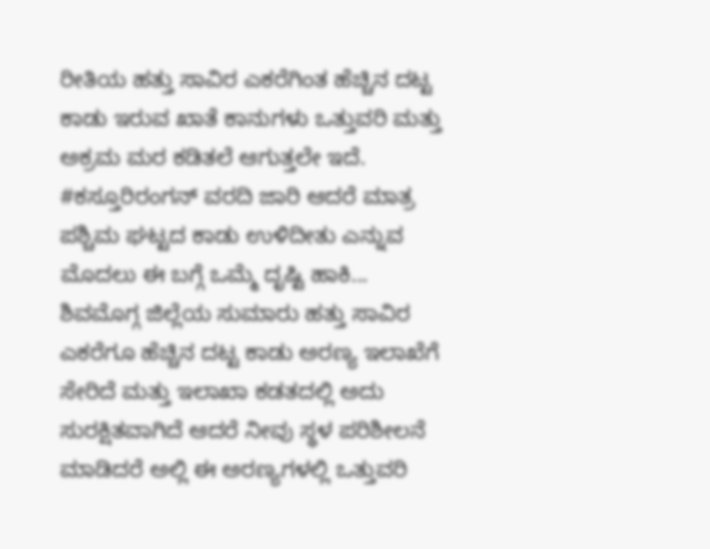ರೀತಿಯ ಹತ್ತು ಸಾವಿರ ಎಕರೆಗಿಂತ ಹೆಚ್ಚಿನ ದಟ್ಟ ಕಾಡು ಇರುವ ಖಾತೆ ಕಾನುಗಳು ಒತ್ತುವರಿ ಮತ್ತು ಅಕ್ರಮ ಮರ ಕಡಿತಲೆ ಆಗುತ್ತಲೇ ಇದೆ. #ಕಸ್ತೂರಿರಂಗನ್ ವರದಿ ಜಾರಿ ಆದರೆ ಮಾತ್ರ ಪಶ್ಚಿಮ ಘಟ್ಟದ ಕಾಡು ಉಳಿದೀತು ಎನ್ನುವ ಮೊದಲು ಈ ಬಗ್ಗೆ ಒಮ್ಮೆ ದೃಷ್ಟಿ ಹಾಕಿ... ಶಿವಮೊಗ್ಗ ಜಿಲ್ಲೆಯ ಸುಮಾರು ಹತ್ತು ಸಾವಿರ ಎಕರೆಗೂ ಹೆಚ್ಚಿನ ದಟ್ಟ ಕಾಡು ಅರಣ್ಯ ಇಲಾಖೆಗೆ ಸೇರಿದೆ ಮತ್ತು ಇಲಾಖಾ ಕಡತದಲ್ಲಿ ಅದು ಸುರಕ್ಷಿತವಾಗಿದೆ ಆದರೆ ನೀವು ಸ್ಥಳ ಪರಿಶೀಲನೆ ಮಾಡಿದರೆ ಅಲ್ಲಿ ಈ ಅರಣ್ಯಗಳಲ್ಲಿ ಒತ್ತುವರಿ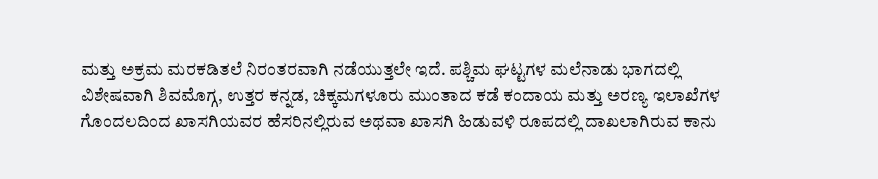ಮತ್ತು ಅಕ್ರಮ ಮರಕಡಿತಲೆ ನಿರಂತರವಾಗಿ ನಡೆಯುತ್ತಲೇ ಇದೆ. ಪಶ್ಚಿಮ ಘಟ್ಟಗಳ ಮಲೆನಾಡು ಭಾಗದಲ್ಲಿ ವಿಶೇಷವಾಗಿ ಶಿವಮೊಗ್ಗ, ಉತ್ತರ ಕನ್ನಡ, ಚಿಕ್ಕಮಗಳೂರು ಮುಂತಾದ ಕಡೆ ಕಂದಾಯ ಮತ್ತು ಅರಣ್ಯ ಇಲಾಖೆಗಳ ಗೊಂದಲದಿಂದ ಖಾಸಗಿಯವರ ಹೆಸರಿನಲ್ಲಿರುವ ಅಥವಾ ಖಾಸಗಿ ಹಿಡುವಳಿ ರೂಪದಲ್ಲಿ ದಾಖಲಾಗಿರುವ ಕಾನು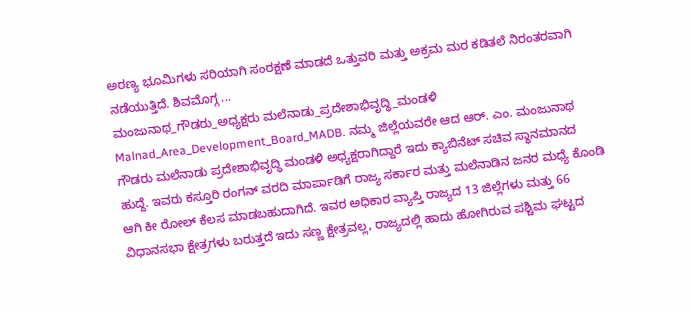ಅರಣ್ಯ ಭೂಮಿಗಳು ಸರಿಯಾಗಿ ಸಂರಕ್ಷಣೆ ಮಾಡದೆ ಒತ್ತುವರಿ ಮತ್ತು ಅಕ್ರಮ ಮರ ಕಡಿತಲೆ ನಿರಂತರವಾಗಿ ನಡೆಯುತ್ತಿದೆ. ಶಿವಮೊಗ್ಗ ...
ಮಂಜುನಾಥ_ಗೌಡರು_ಅಧ್ಯಕ್ಷರು ಮಲೆನಾಡು_ಪ್ರದೇಶಾಭಿವೃದ್ಧಿ_ಮಂಡಳಿ Malnad_Area_Development_Board_MADB. ನಮ್ಮ ಜಿಲ್ಲೆಯವರೇ ಆದ ಆರ್. ಎಂ. ಮಂಜುನಾಥ ಗೌಡರು ಮಲೆನಾಡು ಪ್ರದೇಶಾಭಿವೃದ್ಧಿ ಮಂಡಳಿ ಅಧ್ಯಕ್ಷರಾಗಿದ್ದಾರೆ ಇದು ಕ್ಯಾಬಿನೆಟ್ ಸಚಿವ ಸ್ಥಾನಮಾನದ ಹುದ್ದೆ. ಇವರು ಕಸ್ತೂರಿ ರಂಗನ್ ವರದಿ ಮಾರ್ಪಾಡಿಗೆ ರಾಜ್ಯ ಸರ್ಕಾರ ಮತ್ತು ಮಲೆನಾಡಿನ ಜನರ ಮಧ್ಯೆ ಕೊಂಡಿ ಆಗಿ ಕೀ ರೋಲ್ ಕೆಲಸ ಮಾಡಬಹುದಾಗಿದೆ. ಇವರ ಅಧಿಕಾರ ವ್ಯಾಪ್ತಿ ರಾಜ್ಯದ 13 ಜಿಲ್ಲೆಗಳು ಮತ್ತು 66 ವಿಧಾನಸಭಾ ಕ್ಷೇತ್ರಗಳು ಬರುತ್ತದೆ ಇದು ಸಣ್ಣ ಕ್ಷೇತ್ರವಲ್ಲ, ರಾಜ್ಯದಲ್ಲಿ ಹಾದು ಹೋಗಿರುವ ಪಶ್ಚಿಮ ಘಟ್ಟದ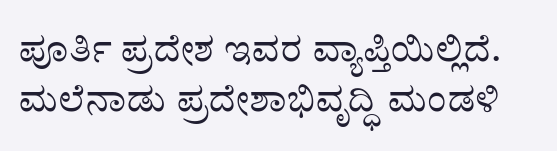ಪೂರ್ತಿ ಪ್ರದೇಶ ಇವರ ವ್ಯಾಪ್ತಿಯಿಲ್ಲಿದೆ. ಮಲೆನಾಡು ಪ್ರದೇಶಾಭಿವೃದ್ಧಿ ಮಂಡಳಿ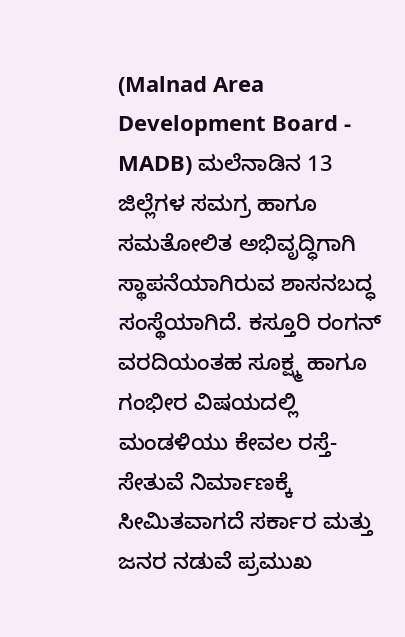(Malnad Area Development Board - MADB) ಮಲೆನಾಡಿನ 13 ಜಿಲ್ಲೆಗಳ ಸಮಗ್ರ ಹಾಗೂ ಸಮತೋಲಿತ ಅಭಿವೃದ್ಧಿಗಾಗಿ ಸ್ಥಾಪನೆಯಾಗಿರುವ ಶಾಸನಬದ್ಧ ಸಂಸ್ಥೆಯಾಗಿದೆ. ಕಸ್ತೂರಿ ರಂಗನ್ ವರದಿಯಂತಹ ಸೂಕ್ಷ್ಮ ಹಾಗೂ ಗಂಭೀರ ವಿಷಯದಲ್ಲಿ ಮಂಡಳಿಯು ಕೇವಲ ರಸ್ತೆ-ಸೇತುವೆ ನಿರ್ಮಾಣಕ್ಕೆ ಸೀಮಿತವಾಗದೆ ಸರ್ಕಾರ ಮತ್ತು ಜನರ ನಡುವೆ ಪ್ರಮುಖ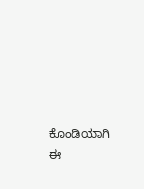ಕೊಂಡಿಯಾಗಿ ಈ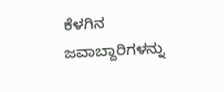ಕೆಳಗಿನ ಜವಾಬ್ದಾರಿಗಳನ್ನು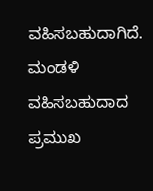ವಹಿಸಬಹುದಾಗಿದೆ. ಮಂಡಳಿ ವಹಿಸಬಹುದಾದ ಪ್ರಮುಖ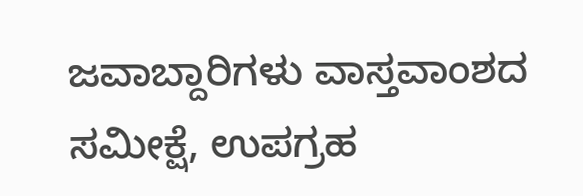ಜವಾಬ್ದಾರಿಗಳು ವಾಸ್ತವಾಂಶದ ಸಮೀಕ್ಷೆ, ಉಪಗ್ರಹ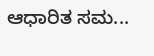ಆಧಾರಿತ ಸಮ...